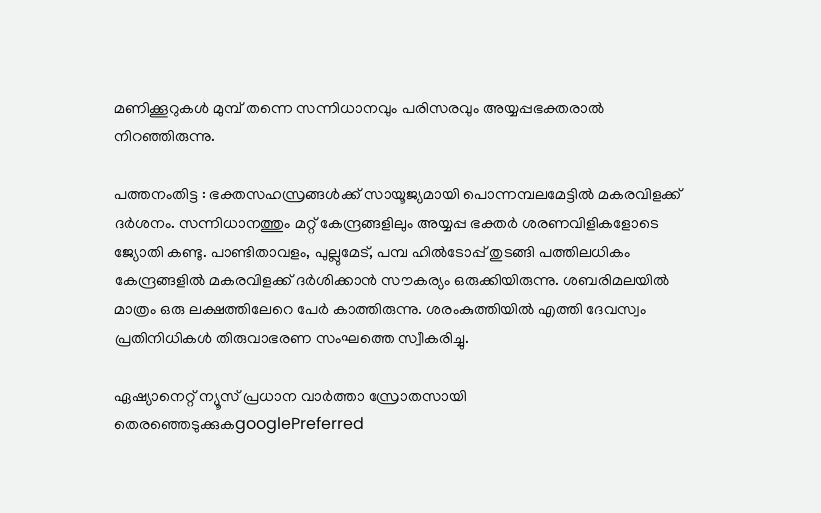മണിക്കൂറുകൾ മുമ്പ് തന്നെ സന്നിധാനവും പരിസരവും അയ്യപ്പഭക്തരാല്‍ നിറഞ്ഞിരുന്നു.

പത്തനംതിട്ട : ഭക്തസഹസ്രങ്ങൾക്ക് സായൂജ്യമായി പൊന്നമ്പലമേട്ടിൽ മകരവിളക്ക് ദർശനം. സന്നിധാനത്തും മറ്റ് കേന്ദ്രങ്ങളിലും അയ്യപ്പ ഭക്തർ ശരണവിളികളോടെ ജ്യോതി കണ്ടു. പാണ്ടിതാവളം, പുല്ലുമേട്, പമ്പ ഹിൽടോപ്പ് തുടങ്ങി പത്തിലധികം കേന്ദ്രങ്ങളിൽ മകരവിളക്ക് ദർശിക്കാൻ സൗകര്യം ഒരുക്കിയിരുന്നു. ശബരിമലയിൽ മാത്രം ഒരു ലക്ഷത്തിലേറെ പേർ കാത്തിരുന്നു. ശരംകുത്തിയിൽ എത്തി ദേവസ്വം പ്രതിനിധികൾ തിരുവാഭരണ സംഘത്തെ സ്വീകരിച്ചു.

ഏഷ്യാനെറ്റ് ന്യൂസ് പ്രധാന വാർത്താ സ്രോതസായി തെരഞ്ഞെടുക്കുകgooglePreferred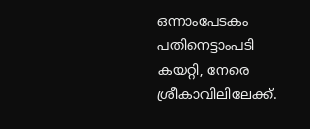ഒന്നാംപേടകം പതിനെട്ടാംപടി കയറ്റി, നേരെ ശ്രീകാവിലിലേക്ക്.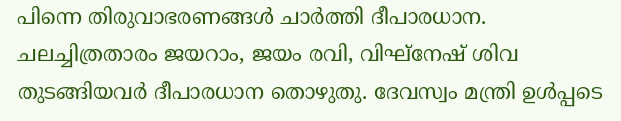പിന്നെ തിരുവാഭരണങ്ങൾ ചാർത്തി ദീപാരധാന. ചലച്ചിത്രതാരം ജയറാം, ജയം രവി, വിഘ്‌നേഷ് ശിവ തുടങ്ങിയവർ ദീപാരധാന തൊഴുതു. ദേവസ്വം മന്ത്രി ഉൾപ്പടെ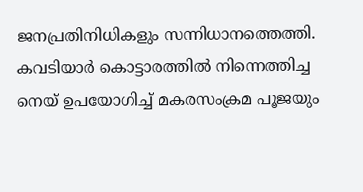ജനപ്രതിനിധികളും സന്നിധാനത്തെത്തി. കവടിയാർ കൊട്ടാരത്തിൽ നിന്നെത്തിച്ച നെയ് ഉപയോഗിച്ച് മകരസംക്രമ പൂജയും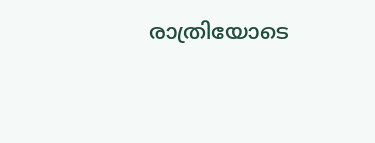രാത്രിയോടെ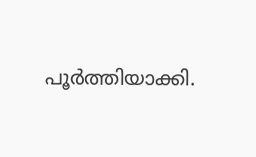പൂർത്തിയാക്കി.